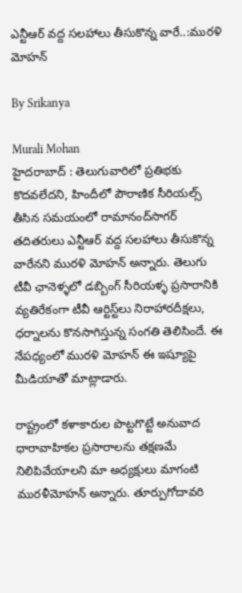ఎన్టీఆర్‌ వద్ద సలహాలు తీసుకొన్న వారే..:మురళి మోహన్

By Srikanya

Murali Mohan
హైదరాబాద్ : తెలుగువారిలో ప్రతిభకు కొదవలేదని, హిందీలో పౌరాణిక సీరియల్స్‌ తీసిన సమయంలో రామానంద్‌సాగర్‌ తదితరులు ఎన్టీఆర్‌ వద్ద సలహాలు తీసుకొన్న వారేనని మురళి మోహన్ అన్నారు. తెలుగు టీవీ ఛానెళ్ళలో డబ్బింగ్‌ సీరియళ్ళ ప్రసారానికి వ్యతిరేకంగా టీవీ ఆర్టిస్ట్‌లు నిరాహారదీక్షలు, ధర్నాలను కొనసాగిస్తున్న సంగతి తెలిసిందే. ఈ నేపధ్యంలో మురళి మోహన్ ఈ ఇష్యూపై మీడియాతో మాట్లాడారు.

రాష్ట్రంలో కళాకారుల పొట్టగొట్టే అనువాద ధారావాహికల ప్రసారాలను తక్షణమే నిలిపివేయాలని మా అధ్యక్షులు మాగంటి మురళీమోహన్‌ అన్నారు. తూర్పుగోదావరి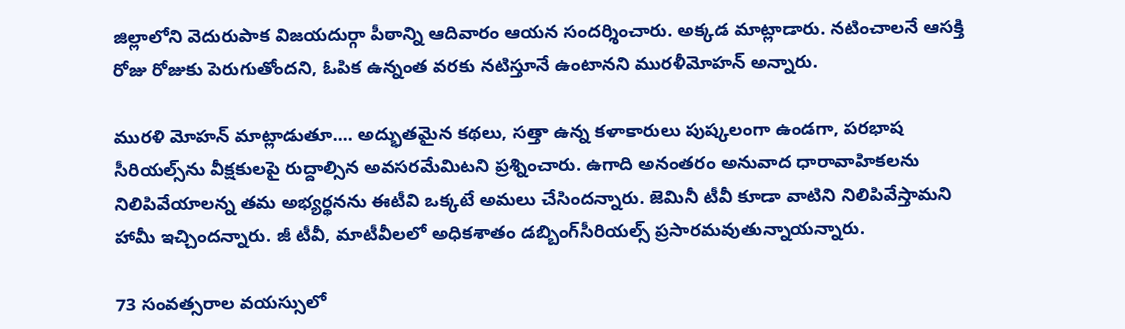జిల్లాలోని వెదురుపాక విజయదుర్గా పీఠాన్ని ఆదివారం ఆయన సందర్శించారు. అక్కడ మాట్లాడారు. నటించాలనే ఆసక్తి రోజు రోజుకు పెరుగుతోందని, ఓపిక ఉన్నంత వరకు నటిస్తూనే ఉంటానని మురళీమోహన్‌ అన్నారు.

మురళి మోహన్ మాట్లాడుతూ.... అద్భుతమైన కథలు, సత్తా ఉన్న కళాకారులు పుష్కలంగా ఉండగా, పరభాష సీరియల్స్‌ను వీక్షకులపై రుద్దాల్సిన అవసరమేమిటని ప్రశ్నించారు. ఉగాది అనంతరం అనువాద ధారావాహికలను నిలిపివేయాలన్న తమ అభ్యర్థనను ఈటీవి ఒక్కటే అమలు చేసిందన్నారు. జెమినీ టీవీ కూడా వాటిని నిలిపివేస్తామని హామీ ఇచ్చిందన్నారు. జీ టీవీ, మాటీవీలలో అధికశాతం డబ్బింగ్‌సీరియల్స్‌ ప్రసారమవుతున్నాయన్నారు.

73 సంవత్సరాల వయస్సులో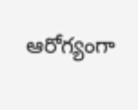ఆరోగ్యంగా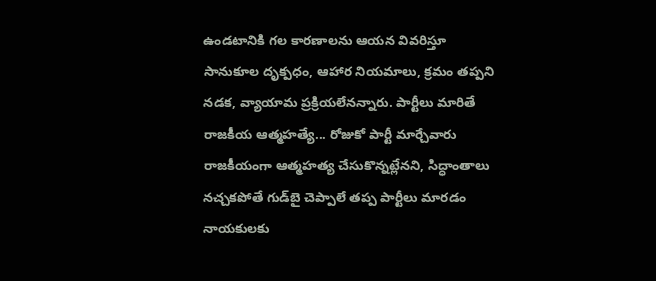ఉండటానికి గల కారణాలను ఆయన వివరిస్తూ సానుకూల దృక్పధం, ఆహార నియమాలు, క్రమం తప్పని నడక, వ్యాయామ ప్రక్రియలేనన్నారు. పార్టీలు మారితే రాజకీయ ఆత్మహత్యే... రోజుకో పార్టీ మార్చేవారు రాజకీయంగా ఆత్మహత్య చేసుకొన్నట్లేనని, సిద్ధాంతాలు నచ్చకపోతే గుడ్‌బై చెప్పాలే తప్ప పార్టీలు మారడం నాయకులకు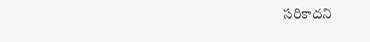సరికాదని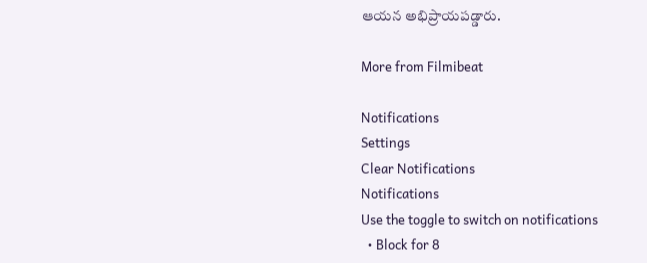ఆయన అభిప్రాయపడ్డారు.

More from Filmibeat

Notifications
Settings
Clear Notifications
Notifications
Use the toggle to switch on notifications
  • Block for 8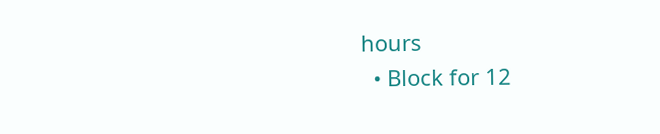hours
  • Block for 12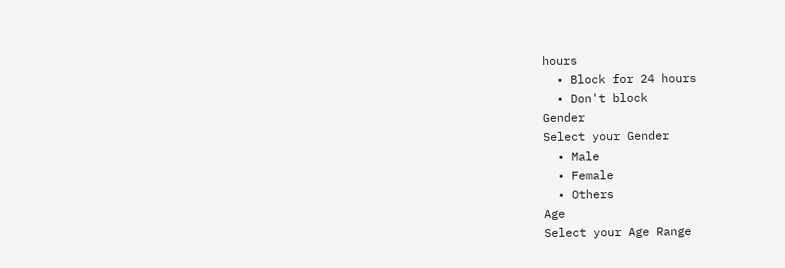hours
  • Block for 24 hours
  • Don't block
Gender
Select your Gender
  • Male
  • Female
  • Others
Age
Select your Age Range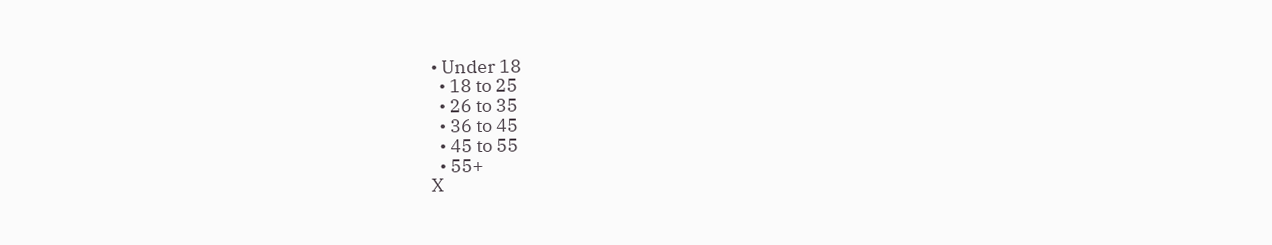• Under 18
  • 18 to 25
  • 26 to 35
  • 36 to 45
  • 45 to 55
  • 55+
X